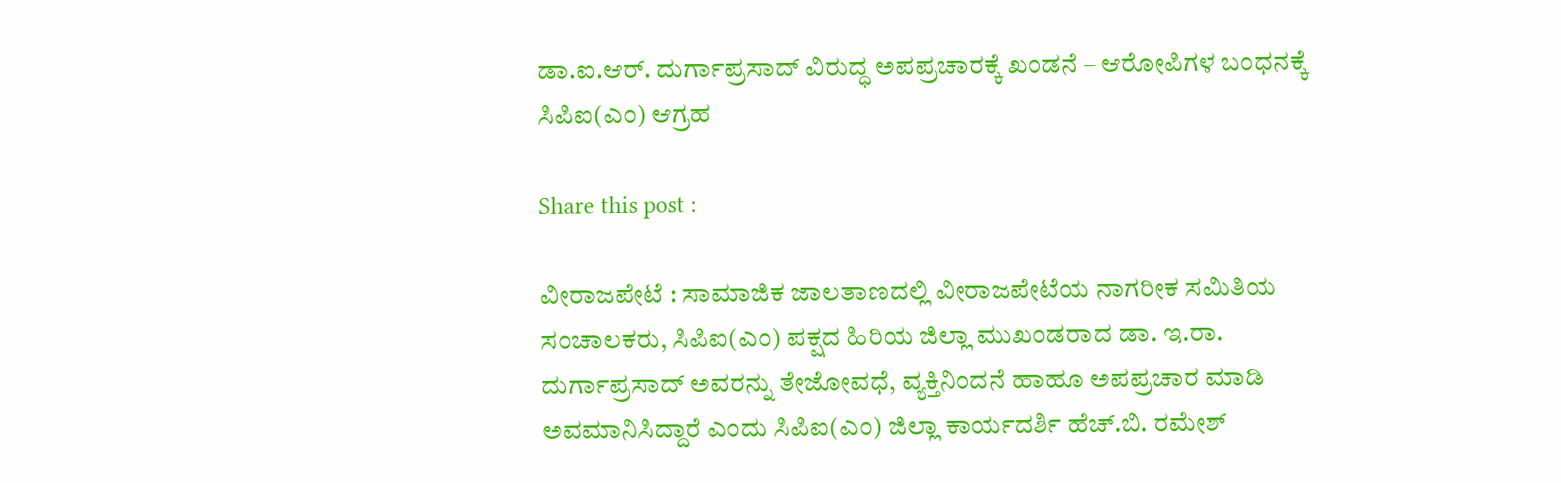ಡಾ.ಐ.ಆರ್. ದುರ್ಗಾಪ್ರಸಾದ್‌ ವಿರುದ್ಧ ಅಪಪ್ರಚಾರಕ್ಕೆ ಖಂಡನೆ – ಆರೋಪಿಗಳ ಬಂಧನಕ್ಕೆ ಸಿಪಿಐ(ಎಂ) ಆಗ್ರಹ

Share this post :

ವೀರಾಜಪೇಟೆ : ಸಾಮಾಜಿಕ ಜಾಲತಾಣದಲ್ಲಿ ವೀರಾಜಪೇಟೆಯ ನಾಗರೀಕ ಸಮಿತಿಯ ಸಂಚಾಲಕರು, ಸಿಪಿಐ(ಎಂ) ಪಕ್ಷದ ಹಿರಿಯ ಜಿಲ್ಲಾ ಮುಖಂಡರಾದ ಡಾ. ಇ.ರಾ. ದುರ್ಗಾಪ್ರಸಾದ್ ಅವರನ್ನು ತೇಜೋವಧೆ, ವ್ಯಕ್ತಿನಿಂದನೆ ಹಾಹೂ ಅಪಪ್ರಚಾರ ಮಾಡಿ ಅವಮಾನಿಸಿದ್ದಾರೆ ಎಂದು ಸಿಪಿಐ(ಎಂ) ಜಿಲ್ಲಾ ಕಾರ್ಯದರ್ಶಿ ಹೆಚ್.ಬಿ. ರಮೇಶ್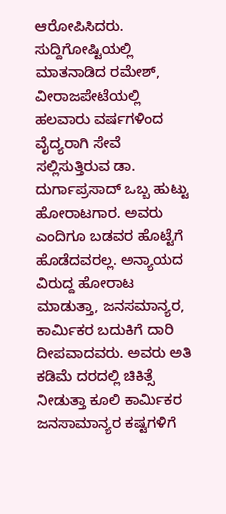ಆರೋಪಿಸಿದರು.
ಸುದ್ದಿಗೋಷ್ಟಿಯಲ್ಲಿ ಮಾತನಾಡಿದ ರಮೇಶ್, ವೀರಾಜಪೇಟೆಯಲ್ಲಿ ಹಲವಾರು ವರ್ಷಗಳಿಂದ ವೈದ್ಯರಾಗಿ ಸೇವೆ ಸಲ್ಲಿಸುತ್ತಿರುವ ಡಾ. ದುರ್ಗಾಪ್ರಸಾದ್ ಒಬ್ಬ ಹುಟ್ಟು ಹೋರಾಟಗಾರ. ಅವರು ಎಂದಿಗೂ ಬಡವರ ಹೊಟ್ಟೆಗೆ ಹೊಡೆದವರಲ್ಲ. ಅನ್ಯಾಯದ ವಿರುದ್ದ ಹೋರಾಟ ಮಾಡುತ್ತಾ, ಜನಸಮಾನ್ಯರ, ಕಾರ್ಮಿಕರ ಬದುಕಿಗೆ ದಾರಿ ದೀಪವಾದವರು. ಅವರು ಅತಿ ಕಡಿಮೆ ದರದಲ್ಲಿ ಚಿಕಿತ್ಸೆ ನೀಡುತ್ತಾ ಕೂಲಿ ಕಾರ್ಮಿಕರ ಜನಸಾಮಾನ್ಯರ ಕಷ್ಟಗಳಿಗೆ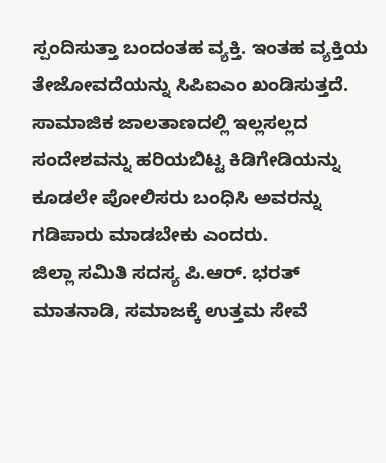ಸ್ಪಂದಿಸುತ್ತಾ ಬಂದಂತಹ ವ್ಯಕ್ತಿ. ಇಂತಹ ವ್ಯಕ್ತಿಯ ತೇಜೋವದೆಯನ್ನು ಸಿಪಿಐಎಂ ಖಂಡಿಸುತ್ತದೆ. ಸಾಮಾಜಿಕ ಜಾಲತಾಣದಲ್ಲಿ ಇಲ್ಲಸಲ್ಲದ ಸಂದೇಶವನ್ನು ಹರಿಯಬಿಟ್ಟ ಕಿಡಿಗೇಡಿಯನ್ನು ಕೂಡಲೇ ಪೋಲಿಸರು ಬಂಧಿಸಿ ಅವರನ್ನು ಗಡಿಪಾರು ಮಾಡಬೇಕು ಎಂದರು.
ಜಿಲ್ಲಾ ಸಮಿತಿ ಸದಸ್ಯ ಪಿ.ಆರ್. ಭರತ್ ಮಾತನಾಡಿ, ಸಮಾಜಕ್ಕೆ ಉತ್ತಮ ಸೇವೆ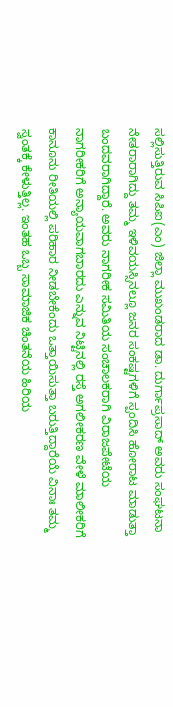ಸಲ್ಲಿಸುತ್ತಿರುವ ಸಿಪಿಐ(ಎಂ) ಜಿಲ್ಲಾ ಮುಖಂಡರಾದ ಡಾ. ದುರ್ಗಾಪ್ರಸಾದ್ ಅವರು ಸಂಘಟನಾ ನೇತರಾರಾಗಿದ್ದು ತಮ್ಮ ಇಳಿವಯಸ್ಸಿನಲ್ಲೂ ಜನರ ಸಂಕಷ್ಟಗಳಿಗೆ ಸ್ಪಂದಿಸಿ ಹೋರಾಟ ಮಾಡುತ್ತಾ ಬಂದವರಾಗಿದ್ದಾರೆ. ಅವರು ನಾಗರೀಕ ಸಮಿತಿಯ ಸಂಚಾಲಕರಾಗಿ ವಿರಾಜಪೇಟೆಯ ನಾಗರೀಕರಿಗೆ ಅನ್ಯಾಯವಾಗಬಾರದು ಎನ್ನುವ ನಿಟ್ಟಿನಲ್ಲಿ ರಸ್ತೆ ಅಗಲೀಕರಣ ವೇಳೆ ಮಾಲೀಕರಿಗೆ ಕಾನೂನು ರೀತಿಯಲ್ಲಿ ಪರಿಹಾರ ನೀಡಬೇಕೆಂದು ಒತ್ತಾಯಿಸುತ್ತಾ ಬರುತ್ತಿದ್ದಾರೆಯೆ ವಿನಾಃ ತಮ್ಮ ಸ್ವಂತಕ್ಕೆ ಕೇಳುತ್ತಿಲ್ಲ. ಇಂತಹ ಒಬ್ಬ ಸಾಮಾಜಿಕ ಚಿಂತನೆಯ ಹಿರಿಯ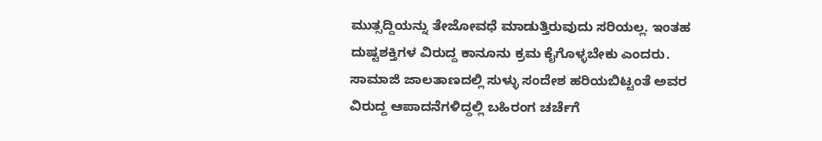ಮುತ್ಸದ್ದಿಯನ್ನು ತೇಜೋವಧೆ ಮಾಡುತ್ತಿರುವುದು ಸರಿಯಲ್ಲ. ಇಂತಹ ದುಷ್ಟಶಕ್ತಿಗಳ ವಿರುದ್ದ ಕಾನೂನು ಕ್ರಮ ಕೈಗೊಳ್ಳಬೇಕು ಎಂದರು.
ಸಾಮಾಜಿ ಜಾಲತಾಣದಲ್ಲಿ ಸುಳ್ಳು ಸಂದೇಶ ಹರಿಯಬಿಟ್ಟಂತೆ ಅವರ ವಿರುದ್ದ ಆಪಾದನೆಗಳಿದ್ದಲ್ಲಿ ಬಹಿರಂಗ ಚರ್ಚೆಗೆ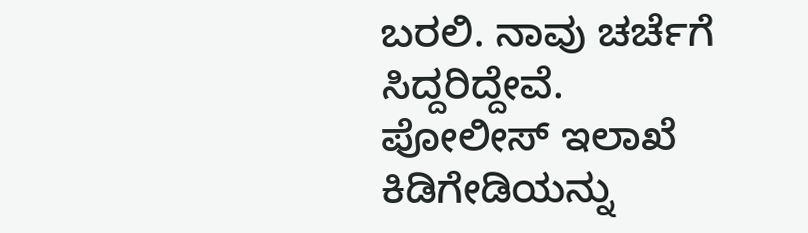ಬರಲಿ. ನಾವು ಚರ್ಚೆಗೆ ಸಿದ್ದರಿದ್ದೇವೆ. ಪೋಲೀಸ್ ಇಲಾಖೆ ಕಿಡಿಗೇಡಿಯನ್ನು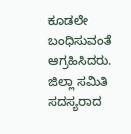ಕೂಡಲೇ ಬಂಧಿಸುವಂತೆ ಆಗ್ರಹಿಸಿದರು.
ಜಿಲ್ಲಾ ಸಮಿತಿ ಸದಸ್ಯರಾದ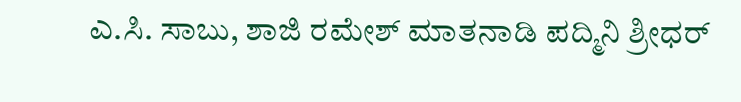ಎ.ಸಿ. ಸಾಬು, ಶಾಜಿ ರಮೇಶ್ ಮಾತನಾಡಿ ಪದ್ಮಿನಿ ಶ್ರೀಧರ್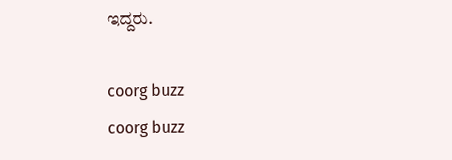ಇದ್ದರು.

coorg buzz
coorg buzz